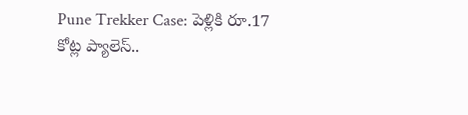Pune Trekker Case: పెళ్లికి రూ.17 కోట్ల ప్యాలెస్..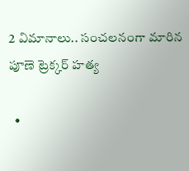2 విమానాలు.. సంచలనంగా మారిన పూణె ట్రెక్కర్ హత్య

  •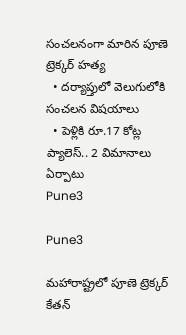సంచలనంగా మారిన పూణె ట్రెక్కర్ హత్య
  • దర్యాప్తులో వెలుగులోకి సంచలన విషయాలు
  • పెళ్లికి రూ.17 కోట్ల ప్యాలెస్.. 2 విమానాలు ఏర్పాటు
Pune3

Pune3

మహారాష్ట్రలో పూణె ట్రెక్కర్ కేతన్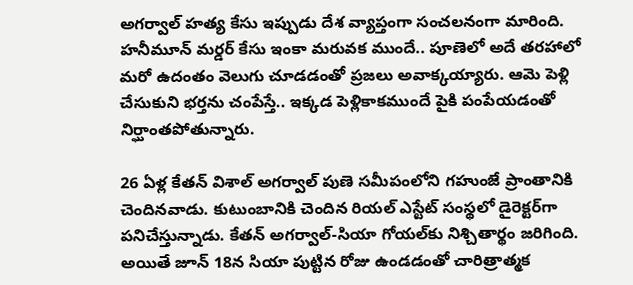అగర్వాల్ హత్య కేసు ఇప్పుడు దేశ వ్యాప్తంగా సంచలనంగా మారింది. హనీమూన్ మర్డర్ కేసు ఇంకా మరువక ముందే.. పూణెలో అదే తరహాలో మరో ఉదంతం వెలుగు చూడడంతో ప్రజలు అవాక్కయ్యారు. ఆమె పెళ్లి చేసుకుని భర్తను చంపేస్తే.. ఇక్కడ పెళ్లికాకముందే పైకి పంపేయడంతో నిర్ఘాంతపోతున్నారు.

26 ఏళ్ల కేతన్ విశాల్ అగర్వాల్ పుణె సమీపంలోని గహుంజే ప్రాంతానికి చెందినవాడు. కుటుంబానికి చెందిన రియల్ ఎస్టేట్ సంస్థలో డైరెక్టర్‌గా పనిచేస్తున్నాడు. కేతన్ అగర్వాల్-సియా గోయల్‌కు నిశ్చితార్థం జరిగింది. అయితే జూన్ 18న సియా పుట్టిన రోజు ఉండడంతో చారిత్రాత్మక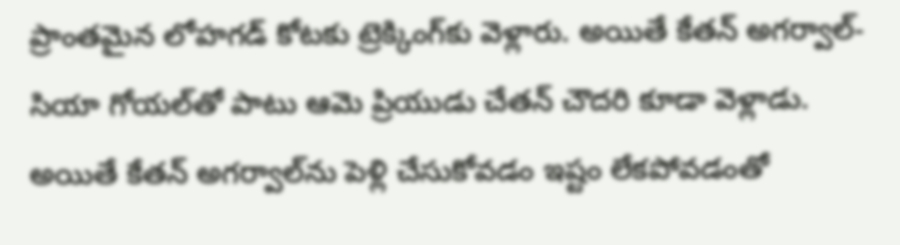ప్రాంతమైన లోహగడ్ కోటకు ట్రెక్కింగ్‌కు వెళ్లారు. అయితే కేతన్ అగర్వాల్-సియా గోయల్‌తో పాటు ఆమె ప్రియుడు చేతన్ చౌదరి కూడా వెళ్లాడు. అయితే కేతన్ అగర్వాల్‌ను పెళ్లి చేసుకోవడం ఇష్టం లేకపోవడంతో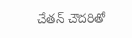చేతన్ చౌదరితో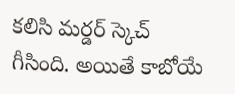కలిసి మర్డర్ స్కెచ్ గీసింది. అయితే కాబోయే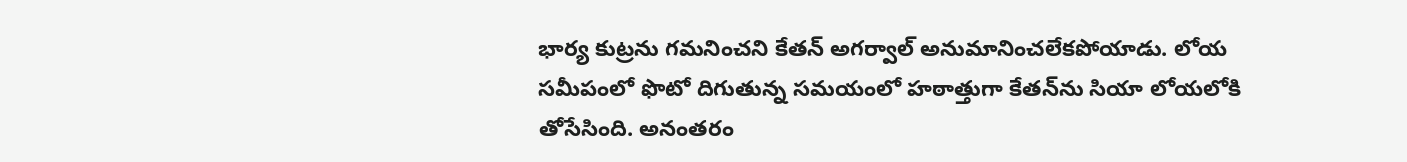భార్య కుట్రను గమనించని కేతన్ అగర్వాల్ అనుమానించలేకపోయాడు. లోయ సమీపంలో ఫొటో దిగుతున్న సమయంలో హఠాత్తుగా కేతన్‌ను సియా లోయలోకి తోసేసింది. అనంతరం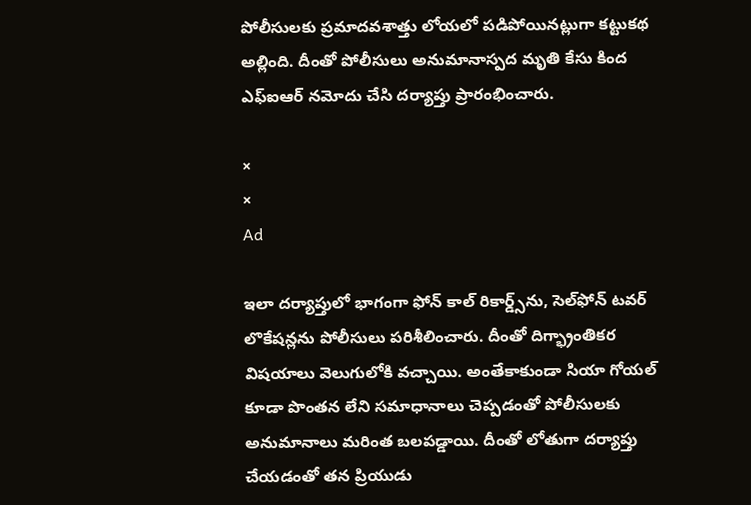పోలీసులకు ప్రమాదవశాత్తు లోయలో పడిపోయినట్లుగా కట్టుకథ అల్లింది. దీంతో పోలీసులు అనుమానాస్పద మృతి కేసు కింద ఎఫ్ఐఆర్ నమోదు చేసి దర్యాప్తు ప్రారంభించారు.

×
×
Ad

ఇలా దర్యాప్తులో భాగంగా ఫోన్ కాల్ రికార్డ్స్‌ను, సెల్‌ఫోన్ టవర్ లొకేషన్లను పోలీసులు పరిశీలించారు. దీంతో దిగ్భ్రాంతికర విషయాలు వెలుగులోకి వచ్చాయి. అంతేకాకుండా సియా గోయల్ కూడా పొంతన లేని సమాధానాలు చెప్పడంతో పోలీసులకు అనుమానాలు మరింత బలపడ్డాయి. దీంతో లోతుగా దర్యాప్తు చేయడంతో తన ప్రియుడు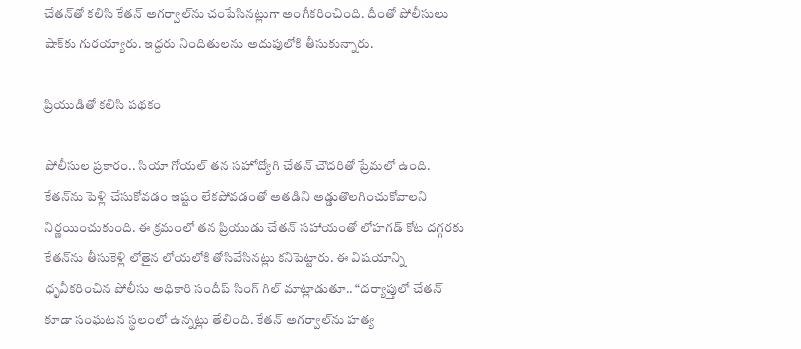చేతన్‌తో కలిసి కేతన్ అగర్వాల్‌ను చంపేసినట్లుగా అంగీకరించింది. దీంతో పోలీసులు షాక్‌కు గురయ్యారు. ఇద్దరు నిందితులను అదుపులోకి తీసుకున్నారు.

ప్రియుడితో కలిసి పథకం

పోలీసుల ప్రకారం.. సియా గోయల్ తన సహోద్యోగి చేతన్ చౌదరితో ప్రేమలో ఉంది. కేతన్‌ను పెళ్లి చేసుకోవడం ఇష్టం లేకపోవడంతో అతడిని అడ్డుతొలగించుకోవాలని నిర్ణయించుకుంది. ఈ క్రమంలో తన ప్రియుడు చేతన్ సహాయంతో లోహగడ్ కోట దగ్గరకు కేతన్‌ను తీసుకెళ్లి లోతైన లోయలోకి తోసివేసినట్లు కనిపెట్టారు. ఈ విషయాన్ని ధృవీకరించిన పోలీసు అధికారి సందీప్ సింగ్ గిల్ మాట్లాడుతూ.. “దర్యాప్తులో చేతన్ కూడా సంఘటన స్థలంలో ఉన్నట్లు తేలింది. కేతన్ అగర్వాల్‌ను హత్య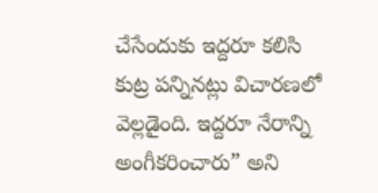చేసేందుకు ఇద్దరూ కలిసి కుట్ర పన్నినట్లు విచారణలో వెల్లడైంది. ఇద్దరూ నేరాన్ని అంగీకరించారు” అని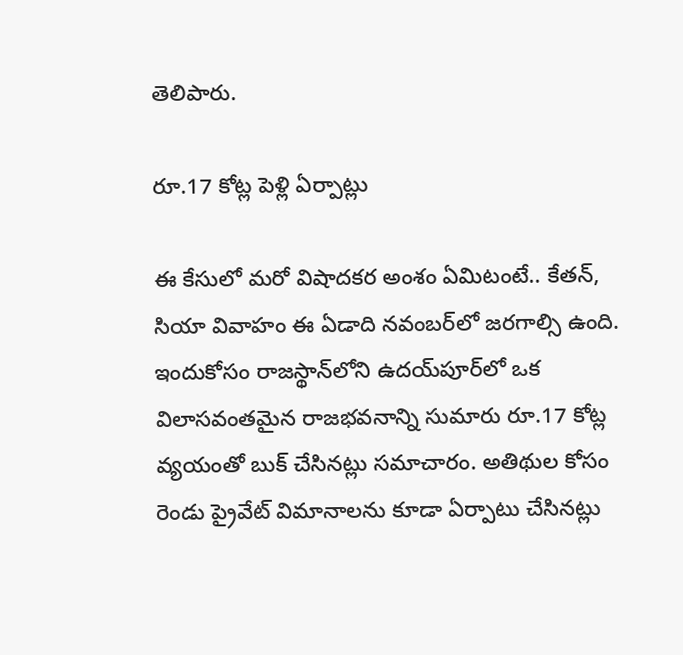తెలిపారు.

రూ.17 కోట్ల పెళ్లి ఏర్పాట్లు

ఈ కేసులో మరో విషాదకర అంశం ఏమిటంటే.. కేతన్, సియా వివాహం ఈ ఏడాది నవంబర్‌లో జరగాల్సి ఉంది. ఇందుకోసం రాజస్థాన్‌లోని ఉదయ్‌పూర్‌లో ఒక విలాసవంతమైన రాజభవనాన్ని సుమారు రూ.17 కోట్ల వ్యయంతో బుక్ చేసినట్లు సమాచారం. అతిథుల కోసం రెండు ప్రైవేట్ విమానాలను కూడా ఏర్పాటు చేసినట్లు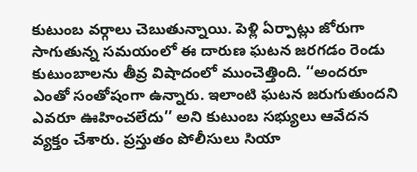కుటుంబ వర్గాలు చెబుతున్నాయి. పెళ్లి ఏర్పాట్లు జోరుగా సాగుతున్న సమయంలో ఈ దారుణ ఘటన జరగడం రెండు కుటుంబాలను తీవ్ర విషాదంలో ముంచెత్తింది. ‘‘అందరూ ఎంతో సంతోషంగా ఉన్నారు. ఇలాంటి ఘటన జరుగుతుందని ఎవరూ ఊహించలేదు’’ అని కుటుంబ సభ్యులు ఆవేదన వ్యక్తం చేశారు. ప్రస్తుతం పోలీసులు సియా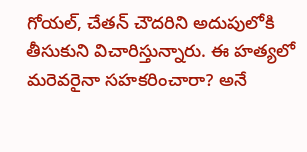గోయల్, చేతన్ చౌదరిని అదుపులోకి తీసుకుని విచారిస్తున్నారు. ఈ హత్యలో మరెవరైనా సహకరించారా? అనే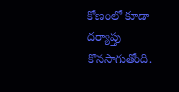కోణంలో కూడా దర్యాప్తు కొనసాగుతోంది.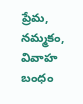ప్రేమ, నమ్మకం, వివాహ బంధం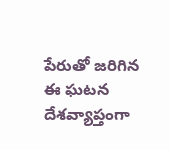పేరుతో జరిగిన ఈ ఘటన దేశవ్యాప్తంగా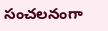సంచలనంగా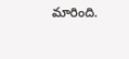మారింది.